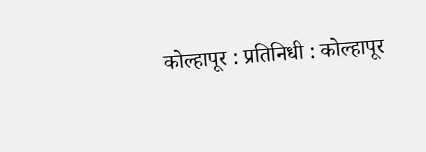कोल्हापूर : प्रतिनिधी : कोल्हापूर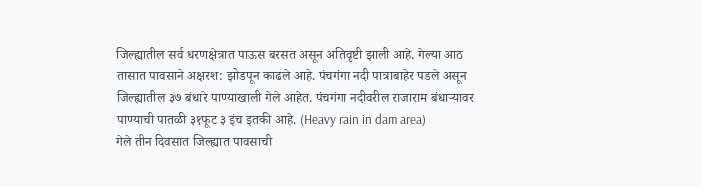जिल्ह्यातील सर्व धरणक्षेत्रात पाऊस बरसत असून अतिवृष्टी झाली आहे. गेल्या आठ तासात पावसाने अक्षरश: झोडपून काढले आहे. पंचगंगा नदी पात्राबाहेर पडले असून जिल्ह्यातील ३७ बंधारे पाण्याखाली गेले आहेत. पंचगंगा नदीवरील राजाराम बंधाऱ्यावर पाण्याची पातळी ३१फूट ३ इंच इतकी आहे. (Heavy rain in dam area)
गेले तीन दिवसात जिल्ह्यात पावसाची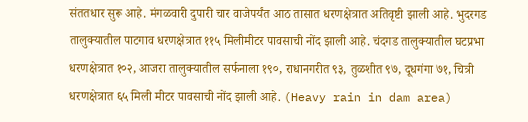संततधार सुरू आहे. मंगळवारी दुपारी चार वाजेपर्यंत आठ तासात धरणक्षेत्रात अतिवृष्टी झाली आहे. भुदरगड तालुक्यातील पाटगाव धरणक्षेत्रात ११५ मिलीमीटर पावसाची नोंद झाली आहे. चंदगड तालुक्यातील घटप्रभा धरणक्षेत्रात १०२, आजरा तालुक्यातील सर्फनाला १९०, राधानगरीत ९३, तुळशीत ९७, दूधगंगा ७१, चित्री धरणक्षेत्रात ६५ मिली मीटर पावसाची नोंद झाली आहे. (Heavy rain in dam area)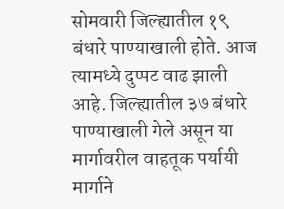सोमवारी जिल्ह्यातील १९ बंधारे पाण्याखाली होते. आज त्यामध्ये दुप्पट वाढ झाली आहे. जिल्ह्यातील ३७ बंधारे पाण्याखाली गेले असून या मार्गावरील वाहतूक पर्यायी मार्गाने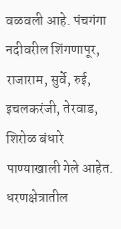वळवली आहे. पंचगंगा नदीवरील शिंगणापूर, राजाराम, सुर्वे, रुई, इचलकरंजी, तेरवाड, शिरोळ बंधारे पाण्याखाली गेले आहेत.
धरणक्षेत्रातील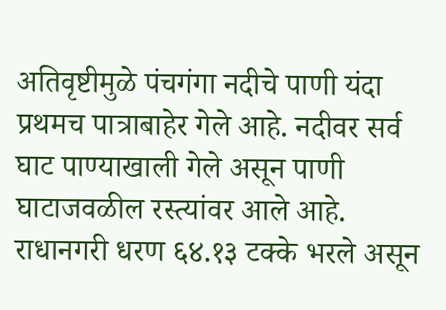अतिवृष्टीमुळे पंचगंगा नदीचे पाणी यंदा प्रथमच पात्राबाहेर गेले आहे. नदीवर सर्व घाट पाण्याखाली गेले असून पाणी घाटाजवळील रस्त्यांवर आले आहे. राधानगरी धरण ६४.१३ टक्के भरले असून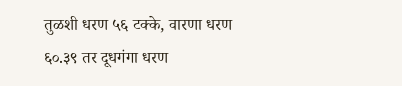तुळशी धरण ५६ टक्के, वारणा धरण ६०.३९ तर दूधगंगा धरण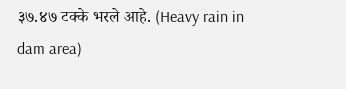३७.४७ टक्के भरले आहे. (Heavy rain in dam area)